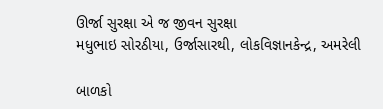ઊર્જા સુરક્ષા એ જ જીવન સુરક્ષા
મધુભાઇ સોરઠીયા, ઉર્જાસારથી, લોકવિજ્ઞાનકેન્દ્ર, અમરેલી

બાળકો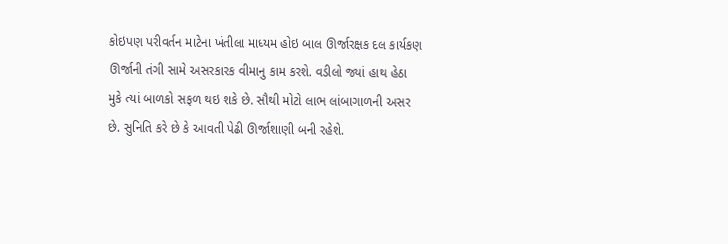કોઇપણ પરીવર્તન માટેના ખંતીલા માધ્યમ હોઇ બાલ ઊર્જારક્ષક દલ કાર્યકણ ઊર્જાની તંગી સામે અસરકારક વીમાનુ કામ કરશે. વડીલો જ્યાં હાથ હેઠા મુકે ત્યાં બાળકો સફળ થઇ શકે છે. સૌથી મોટો લાભ લાંબાગાળની અસર છે. સુનિતિ કરે છે કે આવતી પેઢી ઊર્જાશાણી બની રહેશે.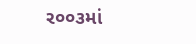ર૦૦૩માં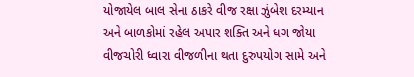યોજાયેલ બાલ સેના ઠાકરે વીજ રક્ષા ઝુંબેશ દરમ્યાન અને બાળકોમાં રહેલ અપાર શક્તિ અને ધગ જોયા વીજચોરી ધ્‍વારા વીજળીના થતા દુરુપયોગ સામે અને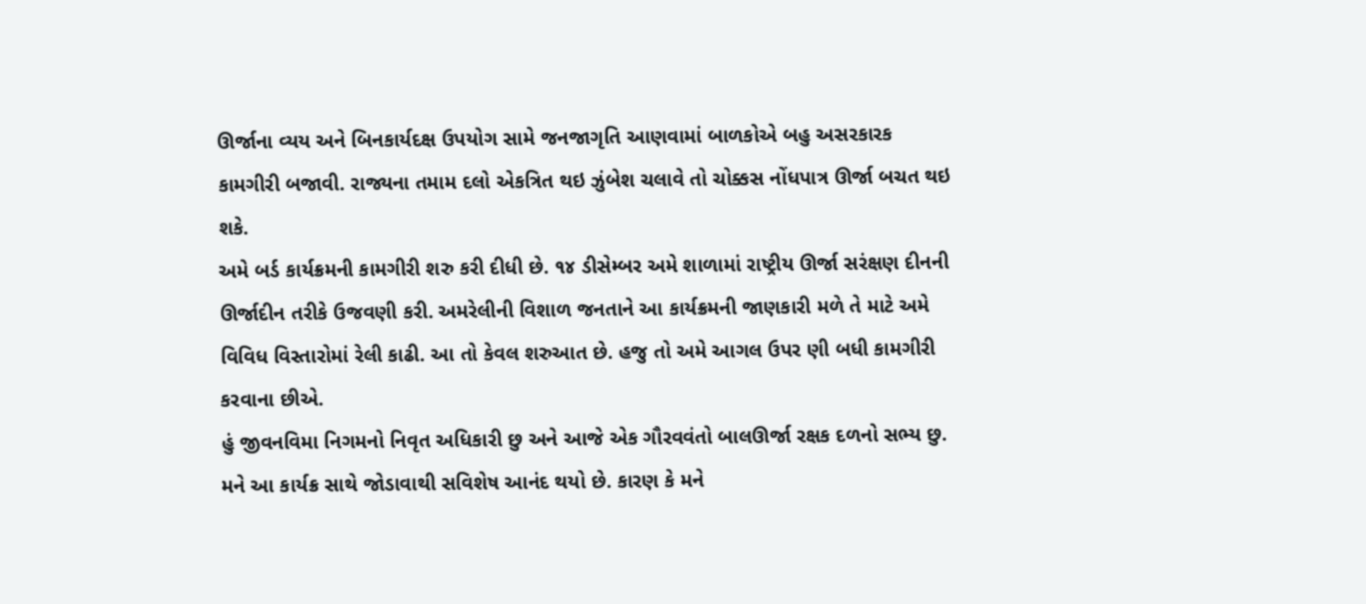ઊર્જાના વ્યય અને બિનકાર્યદક્ષ ઉપયોગ સામે જનજાગૃતિ આણવામાં બાળકોએ બહુ અસરકારક કામગીરી બજાવી. રાજ્યના તમામ દલો એકત્રિત થઇ ઝુંબેશ ચલાવે તો ચોક્કસ નોંધપાત્ર ઊર્જા બચત થઇ શકે.
અમે બર્ડ કાર્યક્રમની કામગીરી શરુ કરી દીધી છે. ૧૪ ડીસેમ્બર અમે શાળામાં રાષ્ટ્રીય ઊર્જા સરંક્ષણ દીનની ઊર્જાદીન તરીકે ઉજવણી કરી. અમરેલીની વિશાળ જનતાને આ કાર્યક્રમની જાણકારી મળે તે માટે અમે વિવિધ વિસ્તારોમાં રેલી કાઢી. આ તો કેવલ શરુઆત છે. હજુ તો અમે આગલ ઉપર ણી બધી કામગીરી કરવાના છીએ.
હું જીવનવિમા નિગમનો નિવૃત અધિકારી છુ અને આજે એક ગૌરવવંતો બાલઊર્જા રક્ષક દળનો સભ્ય છુ. મને આ કાર્યક્ર સાથે જોડાવાથી સવિશેષ આનંદ થયો છે. કારણ કે મને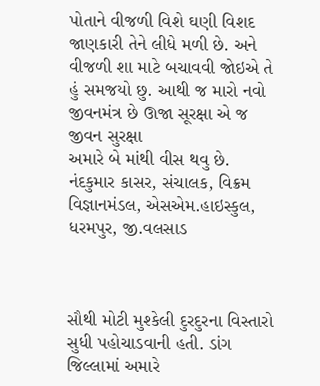પોતાને વીજળી વિશે ઘણી વિશદ જાણકારી તેને લીધે મળી છે. અને વીજળી શા માટે બચાવવી જોઇએ તે હું સમજયો છુ. આથી જ મારો નવો જીવનમંત્ર છે ઊજા સૂરક્ષા એ જ જીવન સુરક્ષા
અમારે બે માંથી વીસ થવુ છે.
નંદકુમાર કાસર, સંચાલક, વિક્રમ વિજ્ઞાનમંડલ, એસએમ.હાઇસ્કુલ, ધરમપુર, જી.વલસાડ



સૌથી મોટી મુશ્કેલી દુરદુરના વિસ્તારો સુધી પહોચાડવાની હતી. ડાંગ જિલ્લામાં અમારે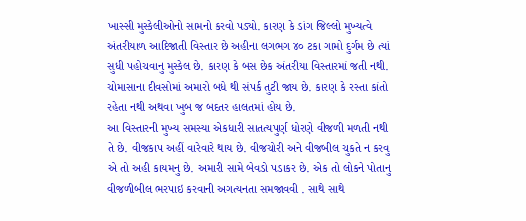ખાસ્સી મુસ્કેલીઓનો સામનો કરવો પડ્યો. કારણ કે ડાંગ જિલ્લો મુખ્યત્વે અંતરીયાળ આદિજાતી વિસ્તાર છે અહીના લગભગ ૪૦ ટકા ગામો દુર્ગમ છે ત્યાં સુધી પહોચવાનુ મુસ્કેલ છે. કારણ કે બસ છેક અંતરીયા વિસ્તારમાં જતી નથી. ચોમાસાના દીવસોમાં અમારો બધે થી સંપર્ક તુટી જાય છે. કારણ કે રસ્તા કાંતો રહેતા નથી અથવા ખુબ જ બદતર હાલતમાં હોય છે.
આ વિસ્તારની મુખ્ય સમસ્યા એકધારી સાતત્યપુર્ણ ધોરણે વીજળી મળતી નથી તે છે. વીજકાપ અહીં વારેવારે થાય છે. વીજચોરી અને વીજબીલ ચુકતે ન કરવુ એ તો અહી કાયમનુ છે. અમારી સામે બેવડો પડાકર છે. એક તો લોકને પોતાનુ વીજળીબીલ ભરપાઇ કરવાની અગત્યનતા સમજાવવી . સાથે સાથે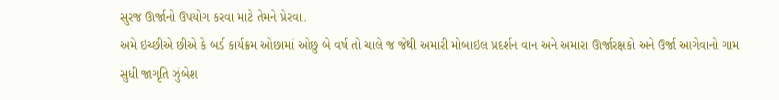સુરજ ઊર્જાનો ઉપયોગ કરવા માટે તેમને પ્રેરવા.
અમે ઇચ્છીએ છીએ કે બર્ડ કાર્યક્રમ ઓછામાં ઓછુ બે વર્ષ તો ચાલે જ જેથી અમારી મોબાઇલ પ્રદર્શન વાન અને અમારા ઊર્જારક્ષકો અને ઉર્જા આગેવાનો ગામ સુધી જાગૃતિ ઝુંબેશ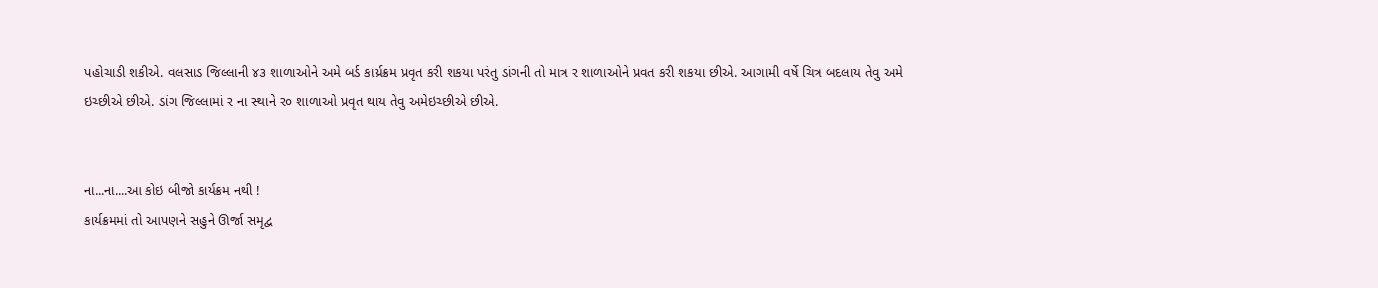પહોચાડી શકીએ. વલસાડ જિલ્લાની ૪૩ શાળાઓને અમે બર્ડ કાર્ય્રક્રમ પ્રવૃત કરી શકયા પરંતુ ડાંગની તો માત્ર ર શાળાઓને પ્રવત કરી શકયા છીએ. આગામી વર્ષે ચિત્ર બદલાય તેવુ અમે ઇચ્છીએ છીએ. ડાંગ જિલ્‍લામાં ર ના સ્થાને ર૦ શાળાઓ પ્રવૃત થાય તેવુ અમેઇચ્છીએ છીએ.


ના...ના....આ કોઇ બીજો કાર્યક્રમ નથી !
કાર્યક્રમમાં તો આપણને સહુને ઊર્જા સમૃદ્વ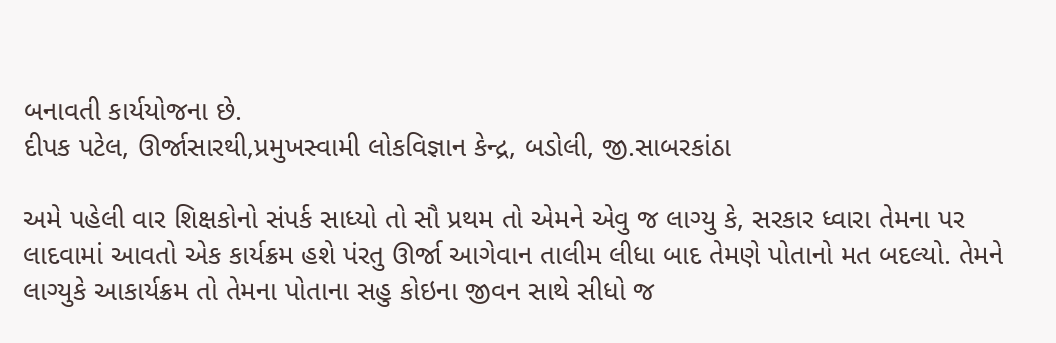બનાવતી કાર્યયોજના છે.
દીપક પટેલ, ઊર્જાસારથી,પ્રમુખસ્વામી લોકવિજ્ઞાન કેન્દ્ર, બડોલી, જી.સાબરકાંઠા

અમે પહેલી વાર શિક્ષકોનો સંપર્ક સાધ્યો તો સૌ પ્રથમ તો એમને એવુ જ લાગ્યુ કે, સરકાર ધ્‍વારા તેમના પર લાદવામાં આવતો એક કાર્યક્રમ હશે પંરતુ ઊર્જા આગેવાન તાલીમ લીધા બાદ તેમણે પોતાનો મત બદલ્યો. તેમને લાગ્યુકે આકાર્યક્રમ તો તેમના પોતાના સહુ કોઇના જીવન સાથે સીધો જ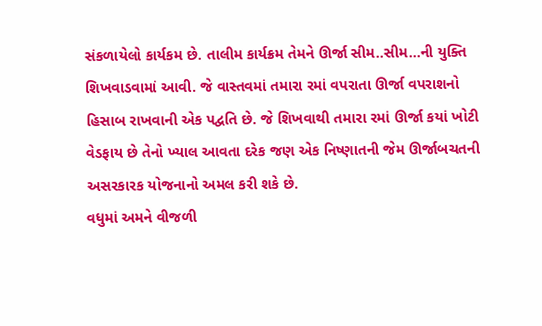સંકળાયેલો કાર્યકમ છે. તાલીમ કાર્યક્રમ તેમને ઊર્જા સીમ..સીમ...ની યુક્તિ શિખવાડવામાં આવી. જે વાસ્તવમાં તમારા રમાં વપરાતા ઊર્જા વપરાશનો હિસાબ રાખવાની એક પદ્વતિ છે. જે શિખવાથી તમારા રમાં ઊર્જા કયાં ખોટી વેડફાય છે તેનો ખ્યાલ આવતા દરેક જણ એક નિષ્ણાતની જેમ ઊર્જાબચતની અસરકારક યોજનાનો અમલ કરી શકે છે.
વધુમાં અમને વીજળી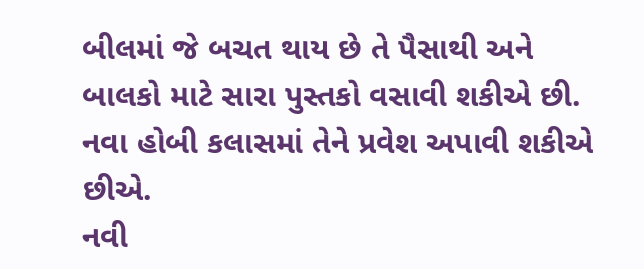બીલમાં જે બચત થાય છે તે પૈસાથી અને બાલકો માટે સારા પુસ્તકો વસાવી શકીએ છી. નવા હોબી કલાસમાં તેને પ્રવેશ અપાવી શકીએ છીએ.
નવી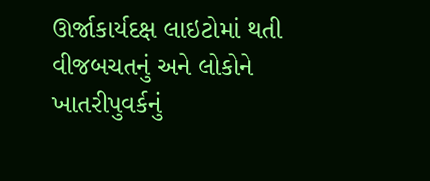ઊર્જાકાર્યદક્ષ લાઇટોમાં થતી વીજબચતનું અને લોકોને ખાતરીપુવર્કનું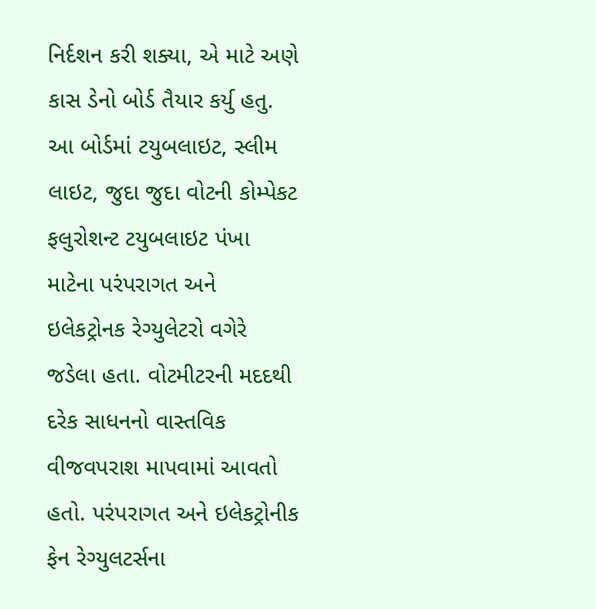નિર્દશન કરી શક્યા, એ માટે અણે કાસ ડેનો બોર્ડ તૈયાર કર્યુ હતુ. આ બોર્ડમાં ટયુબલાઇટ, સ્લીમ લાઇટ, જુદા જુદા વોટની કોમ્પેકટ ફલુરોશન્ટ ટયુબલાઇટ પંખા માટેના પરંપરાગત અને ઇલેકટ્રોનક રેગ્યુલેટરો વગેરે જડેલા હતા. વોટમીટરની મદદથી દરેક સાધનનો વાસ્તવિક વીજવપરાશ માપવામાં આવતો હતો. પરંપરાગત અને ઇલેકટ્રોનીક ફેન રેગ્યુલટર્સના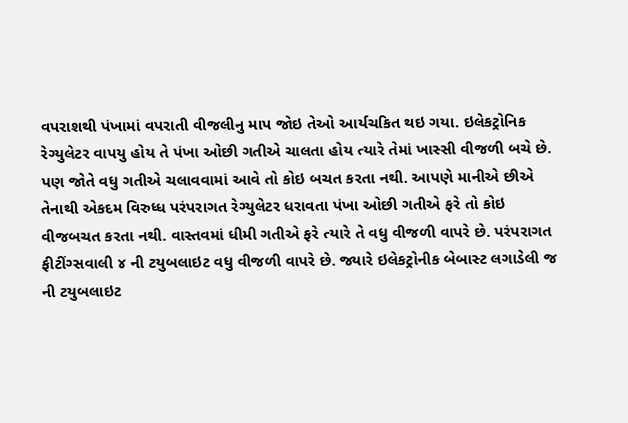વપરાશથી પંખામાં વપરાતી વીજલીનુ માપ જોઇ તેઓ આર્યચકિત થઇ ગયા. ઇલેકટ્રોનિક રેગ્યુલેટર વાપયુ હોય તે પંખા ઓછી ગતીએ ચાલતા હોય ત્યારે તેમાં ખાસ્સી વીજળી બચે છે. પણ જોતે વધુ ગતીએ ચલાવવામાં આવે તો કોઇ બચત કરતા નથી. આપણે માનીએ છીએ તેનાથી એકદમ વિરુધ્‍ધ પરંપરાગત રેગ્યુલેટર ધરાવતા પંખા ઓછી ગતીએ ફરે તો કોઇ વીજબચત કરતા નથી. વાસ્તવમાં ધીમી ગતીએ ફરે ત્યારે તે વધુ વીજળી વાપરે છે. પરંપરાગત ફીટીંગ્સવાલી ૪ ની ટયુબલાઇટ વધુ વીજળી વાપરે છે. જ્યારે ઇલેકટ્રોનીક બેબાસ્ટ લગાડેલી જ ની ટયુબલાઇટ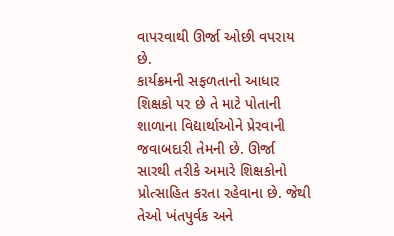વાપરવાથી ઊર્જા ઓછી વપરાય છે.
કાર્યક્રમની સફળતાનો આધાર શિક્ષકો પર છે તે માટે પોતાની શાળાના વિદ્યાર્થાઓને પ્રેરવાની જવાબદારી તેમની છે. ઊર્જા સારથી તરીકે અમારે શિક્ષકોનો પ્રોત્સાહિત કરતા રહેવાના છે. જેથી તેઓ ખંતપુર્વક અને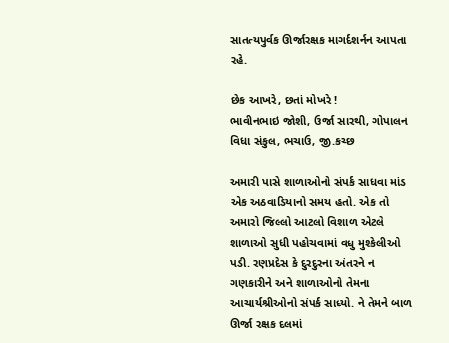સાતત્યપુર્વક ઊર્જારક્ષક માગર્દશર્નન આપતા રહે.

છેક આખરે, છતાં મોખરે !
ભાવીનભાઇ જોશી, ઉર્જા સારથી, ગોપાલન વિધા સંકુલ, ભચાઉ, જી.કચ્છ

અમારી પાસે શાળાઓનો સંપર્ક સાધવા માંડ એક અઠવાડિયાનો સમય હતો. એક તો અમારો જિલ્લો આટલો વિશાળ એટલે શાળાઓ સુધી પહોચવામાં વધુ મુશ્કેલીઓ પડી. રણપ્રદેસ કે દુરદુરના અંતરને ન ગણકારીને અને શાળાઓનો તેમના આચાર્યશ્રીઓનો સંપર્ક સાધ્યો. ને તેમને બાળ ઊર્જા રક્ષક દલમાં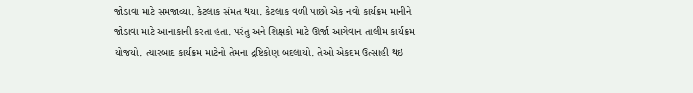જોડાવા માટે સમજાવ્યા. કેટલાક સંમત થયા. કેટલાક વળી પાછો એક નવો કાર્યક્રમ માનીને જોડાવા માટે આનાકાની કરતા હતા. પરંતુ અને શિક્ષકો માટે ઊર્જા આગેવાન તાલીમ કાર્યક્રમ યોજયો. ત્યારબાદ કાર્યક્રમ માટેનો તેમના દ્રષ્ટિકોણ બદલાયો. તેઓ એકદમ ઉત્સાહી થઇ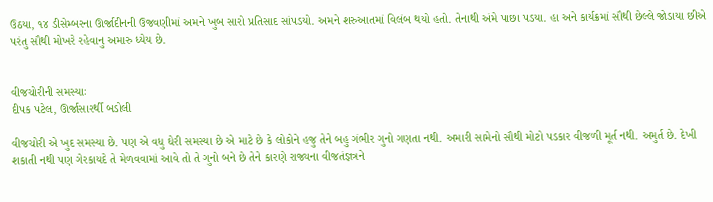ઉઠયા, ૧૪ ડીસેમ્બરના ઊર્જાદીનની ઉજવણીમાં અમને ખુબ સારો પ્રતિસાદ સાંપડયો. અમને શરુઆતમાં વિલંબ થયો હતો. તેનાથી અંમે પાછા પડયા. હા અને કાર્યક્રમાં સૌથી છેલ્લે જોડાયા છીએ પરંતુ સૌથી મોખરે રહેવાનુ અમારુ ધ્યેય છે.


વીજચોરીની સમસ્યાઃ
દીપક પટેલ, ઊર્જાસારર્થી બડોલી

વીજચોરી એ ખુદ સમસ્યા છે. પણ એ વધુ ઘેરી સમસ્યા છે એ માટે છે કે લોકોને હજુ તેને બહુ ગંભીર ગુનો ગણતા નથી. અમારી સામેનો સૌથી મોટો પડકાર વીજળી મૂર્ત નથી. અમુર્ત છે. દેખી શકાતી નથી પણ ગેરકાયદે તે મેળવવામાં આવે તો તે ગુનો બને છે તેને કારણે રાજ્યના વીજતંજ્ઞત્રને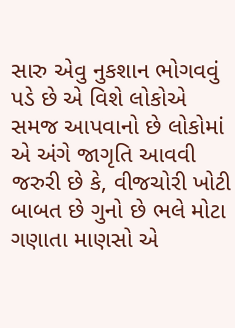સારુ એવુ નુકશાન ભોગવવું પડે છે એ વિશે લોકોએ સમજ આપવાનો છે લોકોમાં એ અંગે જાગૃતિ આવવી જરુરી છે કે, વીજચોરી ખોટી બાબત છે ગુનો છે ભલે મોટા ગણાતા માણસો એ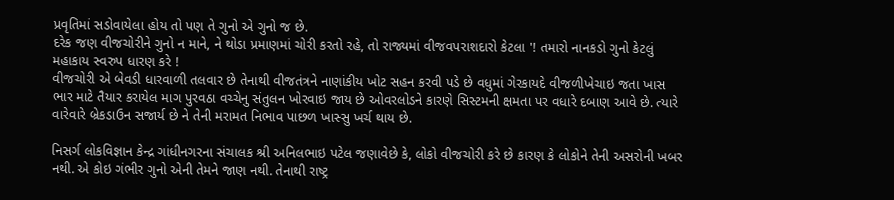પ્રવૃતિમાં સડોવાયેલા હોય તો પણ તે ગુનો એ ગુનો જ છે.
દરેક જણ વીજચોરીને ગુનો ન માને, ને થોડા પ્રમાણમાં ચોરી કરતો રહે, તો રાજ્યમાં વીજવપરાશદારો કેટલા '! તમારો નાનકડો ગુનો કેટલું મહાકાય સ્વરુપ ધારણ કરે !
વીજચોરી એ બેવડી ધારવાળી તલવાર છે તેનાથી વીજતંત્રને નાણાંકીય ખોટ સહન કરવી પડે છે વધુમાં ગેરકાયદે વીજળીખેચાઇ જતા ખાસ ભાર માટે તૈયાર કરાયેલ માગ પુરવઠા વચ્ચેનુ સંતુલન ખોરવાઇ જાય છે ઓવરલોડને કારણે સિસ્ટમની ક્ષમતા પર વધારે દબાણ આવે છે. ત્યારે વારેવારે બ્રેકડાઉન સજાર્ય છે ને તેની મરામત નિભાવ પાછળ ખાસ્સુ ખર્ચ થાય છે.

નિસર્ગ લોકવિજ્ઞાન કેન્દ્ર ગાંધીનગરના સંચાલક શ્રી અનિલભાઇ પટેલ જણાવેછે કે, લોકો વીજચોરી કરે છે કારણ કે લોકોને તેની અસરોની ખબર નથી. એ કોઇ ગંભીર ગુનો એની તેમને જાણ નથી. તેનાથી રાષ્ટ્ર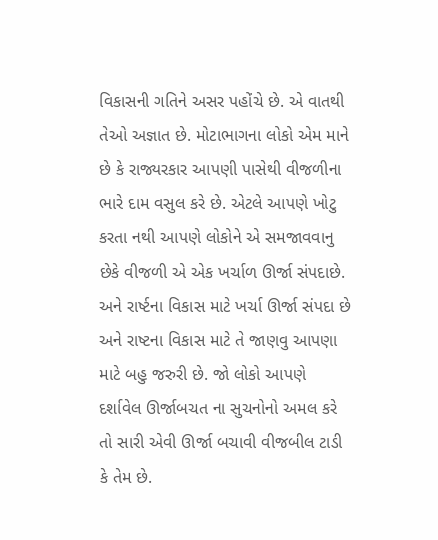વિકાસની ગતિને અસર પહોંચે છે. એ વાતથી તેઓ અજ્ઞાત છે. મોટાભાગના લોકો એમ માને છે કે રાજ્યરકાર આપણી પાસેથી વીજળીના ભારે દામ વસુલ કરે છે. એટલે આપણે ખોટુ કરતા નથી આપણે લોકોને એ સમજાવવાનુ છેકે વીજળી એ એક ખર્ચાળ ઊર્જા સંપદાછે. અને રાર્ષ્ટના વિકાસ માટે ખર્ચા ઊર્જા સંપદા છે અને રાષ્ટના વિકાસ માટે તે જાણવુ આપણા માટે બહુ જરુરી છે. જો લોકો આપણે દર્શાવેલ ઊર્જાબચત ના સુચનોનો અમલ કરે તો સારી એવી ઊર્જા બચાવી વીજબીલ ટાડી કે તેમ છે.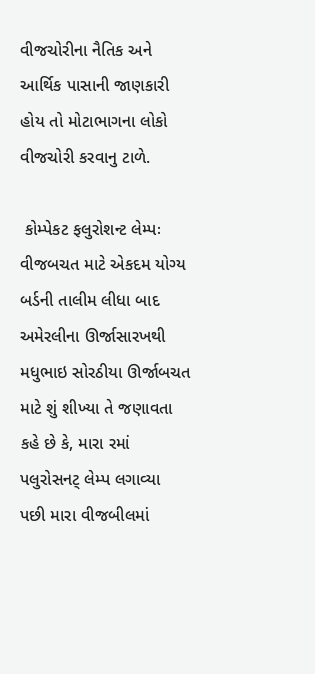વીજચોરીના નૈતિક અને આર્થિક પાસાની જાણકારી હોય તો મોટાભાગના લોકો વીજચોરી કરવાનુ ટાળે.

 કોમ્પેકટ ફલુરોશન્ટ લેમ્પઃ વીજબચત માટે એકદમ યોગ્ય
બર્ડની તાલીમ લીધા બાદ અમેરલીના ઊર્જાસારખથી મધુભાઇ સોરઠીયા ઊર્જાબચત માટે શું શીખ્યા તે જણાવતા કહે છે કે, મારા રમાં પલુરોસનટ્ લેમ્પ લગાવ્યા પછી મારા વીજબીલમાં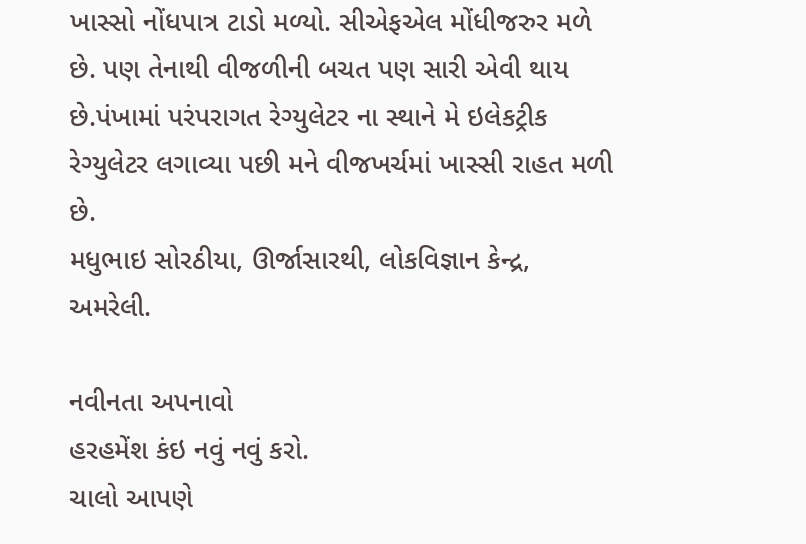ખાસ્સો નોંધપાત્ર ટાડો મળ્યો. સીએફએલ મોંધીજરુર મળે છે. પણ તેનાથી વીજળીની બચત પણ સારી એવી થાય છે.પંખામાં પરંપરાગત રેગ્યુલેટર ના સ્થાને મે ઇલેકટ્રીક રેગ્યુલેટર લગાવ્યા પછી મને વીજખર્ચમાં ખાસ્સી રાહત મળી છે.
મધુભાઇ સોરઠીયા, ઊર્જાસારથી, લોકવિજ્ઞાન કેન્દ્ર, અમરેલી.

નવીનતા અપનાવો
હરહમેંશ કંઇ નવું નવું કરો.
ચાલો આપણે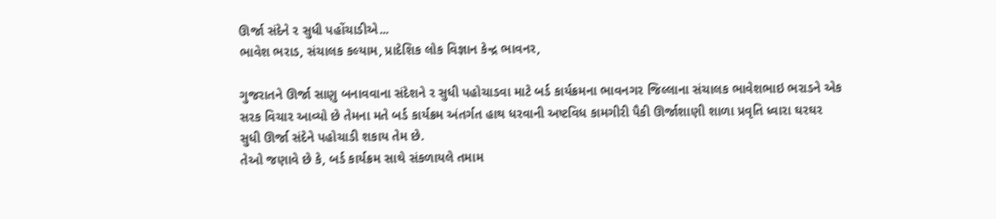ઊર્જા સંદેને ર સુધી પહોંચાડીએ...
ભાવેશ ભરાડ, સંચાલક કલ્યામ, પ્રાદેશિક લોક વિજ્ઞાન કેન્દ્ર ભાવનર,

ગુજરાતને ઊર્જા સાણુ બનાવવાના સંદેશને ર સુધી પહોચાડવા માટે બર્ડ કાર્યક્રમના ભાવનગર જિલ્લાના સંચાલક ભાવેશભાઇ ભરાડને એક સરક વિચાર આવ્યો છે તેમના મતે બર્ડ કાર્યક્રમ અંતર્ગત હાથ ધરવાની અષ્ટવિધ કામગીરી પૈકી ઊર્જાશાણી શાળા પ્રવૃતિ ધ્‍વારા ઘરઘર સુધી ઊર્જા સંદેને પહોચાડી શકાય તેમ છે.
તેઓ જણાવે છે કે, બર્ડ કાર્યક્રમ સાથે સંકળાયલે તમામ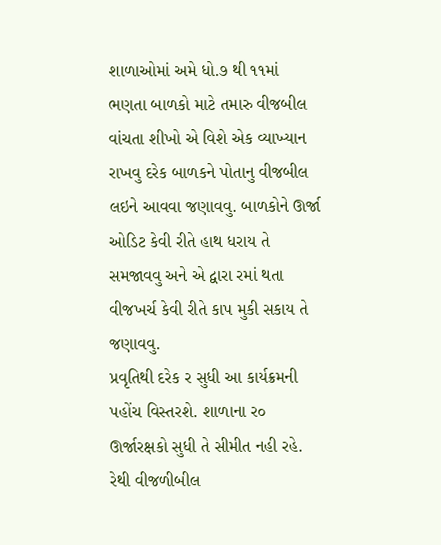શાળાઓમાં અમે ધો.૭ થી ૧૧માં ભણતા બાળકો માટે તમારુ વીજબીલ વાંચતા શીખો એ વિશે એક વ્યાખ્યાન રાખવુ દરેક બાળકને પોતાનુ વીજબીલ લઇને આવવા જણાવવુ. બાળકોને ઊર્જા ઓડિટ કેવી રીતે હાથ ધરાય તે સમજાવવુ અને એ દ્વારા રમાં થતા વીજખર્ચ કેવી રીતે કાપ મુકી સકાય તે જણાવવુ.
પ્રવૃતિથી દરેક ર સુધી આ કાર્યક્રમની પહોંચ વિસ્તરશે. શાળાના ર૦ ઊર્જારક્ષકો સુધી તે સીમીત નહી રહે. રેથી વીજળીબીલ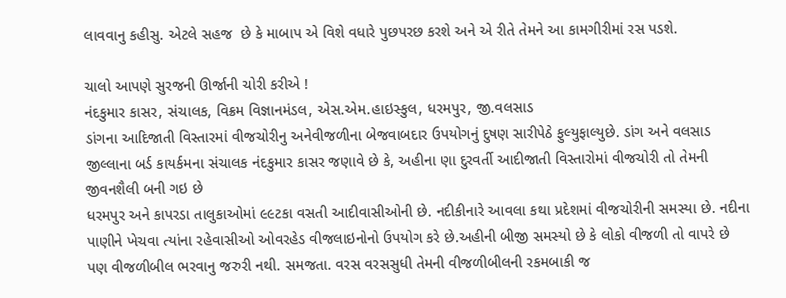લાવવાનુ કહીસુ. એટલે સહજ  છે કે માબાપ એ વિશે વધારે પુછપરછ કરશે અને એ રીતે તેમને આ કામગીરીમાં રસ પડશે.

ચાલો આપણે સુરજની ઊર્જાની ચોરી કરીએ !
નંદકુમાર કાસર, સંચાલક, વિક્રમ વિજ્ઞાનમંડલ, એસ.એમ.હાઇસ્કુલ, ધરમપુર, જી.વલસાડ
ડાંગના આદિજાતી વિસ્તારમાં વીજચોરીનુ અનેવીજળીના બેજવાબદાર ઉપયોગનું દુષણ સારીપેઠે ફુલ્યુફાલ્યુછે. ડાંગ અને વલસાડ જીલ્લાના બર્ડ કાયર્કમના સંચાલક નંદકુમાર કાસર જણાવે છે કે, અહીના ણા દુરવર્તી આદીજાતી વિસ્તારોમાં વીજચોરી તો તેમની જીવનશૈલી બની ગઇ છે
ધરમપુર અને કાપરડા તાલુકાઓમાં ૯૯ટકા વસતી આદીવાસીઓની છે. નદીકીનારે આવલા કથા પ્રદેશમાં વીજચોરીની સમસ્યા છે. નદીના પાણીને ખેચવા ત્યાંના રહેવાસીઓ ઓવરહેડ વીજલાઇનોનો ઉપયોગ કરે છે.અહીની બીજી સમસ્યો છે કે લોકો વીજળી તો વાપરે છે પણ વીજળીબીલ ભરવાનુ જરુરી નથી. સમજતા. વરસ વરસસુધી તેમની વીજળીબીલની રકમબાકી જ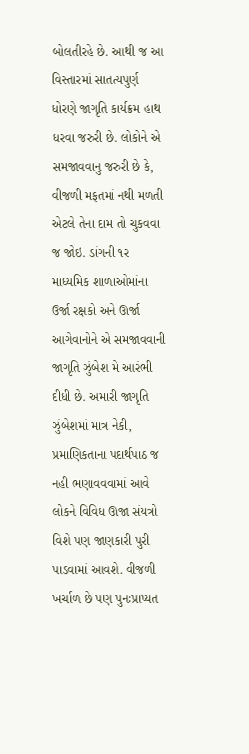બોલતીરહે છે. આથી જ આ વિસ્તારમાં સાતત્યપુર્ણ ધોરણે જાગૃતિ કાર્યક્રમ હાથ ધરવા જરુરી છે. લોકોને એ સમજાવવાનુ જરુરી છે કે, વીજળી મફતમાં નથી મળતી એટલે તેના દામ તો ચુકવવા જ જોઇ. ડાંગની ૧ર માધ્યમિક શાળાઓમાંના ઉર્જા રક્ષકો અને ઊર્જા આગેવાનોને એ સમજાવવાની જાગૃતિ ઝુંબેશ મે આરંભી દીધી છે. અમારી જાગૃતિ ઝુંબેશમાં માત્ર નેકી, પ્રમાણિકતાના પદાર્થપાઠ જ નહી ભણાવવવામાં આવે લોકને વિવિધ ઊજા સંયત્રો વિશે પણ જાણકારી પુરી પાડવામાં આવશે. વીજળી ખર્ચાળ છે પણ પુનઃપ્રાપ્યત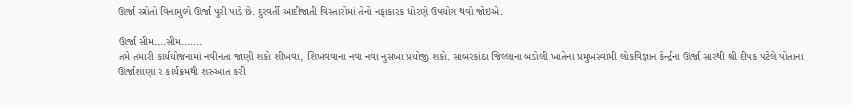ઊર્જા સ્ત્રોતો વિનામુલ્યે ઊર્જા પુરી પાડે છે. દુરવર્તી આદીજાતી વિસ્તારોમાં તેનો નફાકારક ધોરણે ઉપયોગ થવો જોઇએ.

ઊર્જા સીમ....સીમ.......
તમે તમારી કાર્યયોજનામાં નવીનતા જાણી શકો શીખવા, શિખવવાના નવા નવા નુસખા પ્રયોજી શકો. સાબરકાંઠા જિલ્લાના બડોલી ખાતેના પ્રમુખસ્વામી લોકવિજ્ઞાન કેર્ન્દ્રના ઊર્જા સારથી શ્રી દીપક પટેલે પોતાના ઊર્જાશાણા ર કાર્યક્રમથી શરુઆત કરી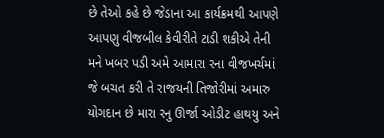છે તેઓ કહે છે જેડાના આ કાર્યક્રમથી આપણે આપણુ વીજબીલ કેવીરીતે ટાડી શકીએ તેની મને ખબર પડી અમે આમારા રના વીજખર્ચમાં જે બચત કરી તે રાજયની તિજોરીમાં અમારુ યોગદાન છે મારા રનુ ઊર્જા ઓડીટ હાથયુ અને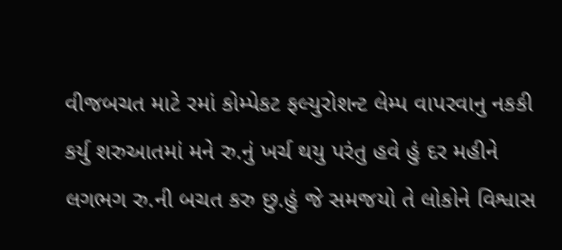વીજબચત માટે રમાં કોમ્પેકટ ફલ્યુરોશન્ટ લેમ્પ વાપરવાનુ નકકી કર્યુ શરુઆતમાં મને રુ.નું ખર્ચ થયુ પરંતુ હવે હું દર મહીને લગભગ રુ.ની બચત કરુ છુ.હું જે સમજયો તે લોકોને વિશ્વાસ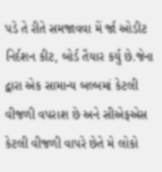પડે તે રીતે સમજાવવા મેં ર્જા ઓડીટ નિર્દશન કીટ, બોર્ડ તૈયાર કર્યુ છે.જેના દ્વારા એક સામાન્ય બલ્બમાં કેટલી વીજળી વપરાશ છે અને સીએફએસ કેટલી વીજળી વાપરે છેતે મે લોકો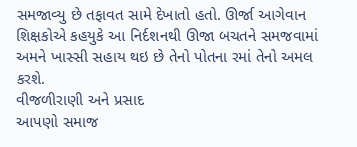સમજાવ્યુ છે તફાવત સામે દેખાતો હતો. ઊર્જા આગેવાન શિક્ષકોએ કહયુકે આ નિર્દશનથી ઊજા બચતને સમજવામાં અમને ખાસ્સી સહાય થઇ છે તેનો પોતના રમાં તેનો અમલ કરશે.
વીજળીરાણી અને પ્રસાદ
આપણો સમાજ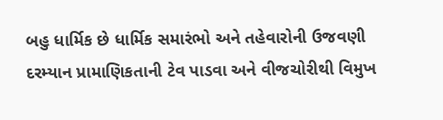બહુ ધાર્મિક છે ધાર્મિક સમારંભો અને તહેવારોની ઉજવણી દરમ્યાન પ્રામાણિકતાની ટેવ પાડવા અને વીજચોરીથી વિમુખ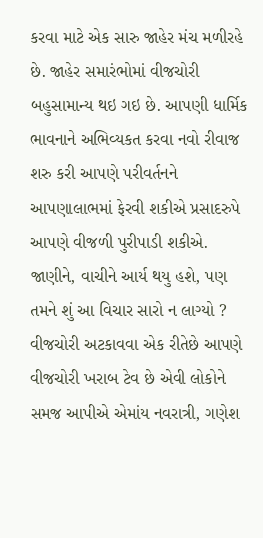કરવા માટે એક સારુ જાહેર મંચ મળીરહે છે. જાહેર સમારંભોમાં વીજચોરી બહુસામાન્ય થઇ ગઇ છે. આપણી ધાર્મિક ભાવનાને અભિવ્યકત કરવા નવો રીવાજ શરુ કરી આપણે પરીવર્તનને આપણાલાભમાં ફેરવી શકીએ પ્રસાદરુપે આપણે વીજળી પુરીપાડી શકીએ.
જાણીને, વાચીને આર્ય થયુ હશે, પણ તમને શું આ વિચાર સારો ન લાગ્યો ?
વીજચોરી અટકાવવા એક રીતેછે આપણે વીજચોરી ખરાબ ટેવ છે એવી લોકોને સમજ આપીએ એમાંય નવરાત્રી, ગણેશ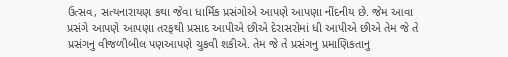ઉત્સવ, સત્યનારાયણ કથા જેવા ધાર્મિક પ્રસંગોએ આપણે આપણા નીંદનીય છે. જેમ આવા પ્રસંગે આપણે આપણા તરફથી પ્રસાદ આપીએ છીએ દેરાસરોમાં ધી આપીએ છીએ તેમ જે તે પ્રસંગનુ વીજળીબીલ પણઆપણે ચુકવી શકીએ. તેમ જે તે પ્રસંગનુ પ્રમાણિકતાનુ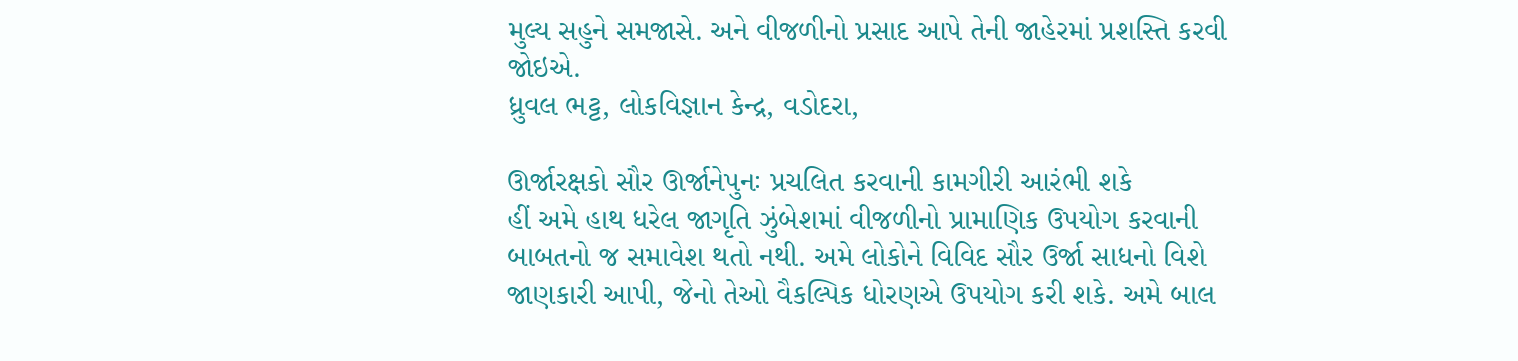મુલ્ય સહુને સમજાસે. અને વીજળીનો પ્રસાદ આપે તેની જાહેરમાં પ્રશસ્તિ કરવી જોઇએ.
ધ્રુવલ ભટ્ટ, લોકવિજ્ઞાન કેન્દ્ર, વડોદરા,

ઊર્જારક્ષકો સૌર ઊર્જાનેપુનઃ પ્રચલિત કરવાની કામગીરી આરંભી શકે
હીં અમે હાથ ધરેલ જાગૃતિ ઝુંબેશમાં વીજળીનો પ્રામાણિક ઉપયોગ કરવાની બાબતનો જ સમાવેશ થતો નથી. અમે લોકોને વિવિદ સૌર ઉર્જા સાધનો વિશે જાણકારી આપી, જેનો તેઓ વૈકલ્પિક ધોરણએ ઉપયોગ કરી શકે. અમે બાલ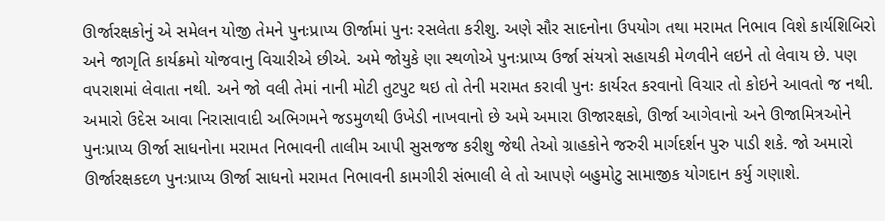ઊર્જારક્ષકોનું એ સમેલન યોજી તેમને પુનઃપ્રાપ્ય ઊર્જામાં પુનઃ રસલેતા કરીશુ. અણે સૌર સાદનોના ઉપયોગ તથા મરામત નિભાવ વિશે કાર્યશિબિરો અને જાગૃતિ કાર્યક્રમો યોજવાનુ વિચારીએ છીએ. અમે જોયુકે ણા સ્થળોએ પુનઃપ્રાપ્ય ઉર્જા સંયત્રો સહાયકી મેળવીને લઇને તો લેવાય છે. પણ વપરાશમાં લેવાતા નથી. અને જો વલી તેમાં નાની મોટી તુટપુટ થઇ તો તેની મરામત કરાવી પુનઃ કાર્યરત કરવાનો વિચાર તો કોઇને આવતો જ નથી. અમારો ઉદેસ આવા નિરાસાવાદી અભિગમને જડમુળથી ઉખેડી નાખવાનો છે અમે અમારા ઊજારક્ષકો, ઊર્જા આગેવાનો અને ઊજામિત્રઓને પુનઃપ્રાપ્ય ઊર્જા સાધનોના મરામત નિભાવની તાલીમ આપી સુસજજ કરીશુ જેથી તેઓ ગ્રાહકોને જરુરી માર્ગદર્શન પુરુ પાડી શકે. જો અમારો ઊર્જારક્ષકદળ પુનઃપ્રાપ્ય ઊર્જા સાધનો મરામત નિભાવની કામગીરી સંભાલી લે તો આપણે બહુમોટુ સામાજીક યોગદાન કર્યુ ગણાશે.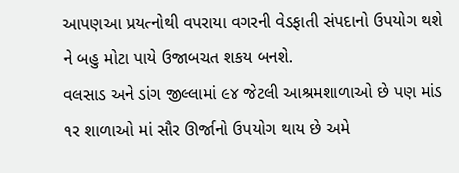આપણઆ પ્રયત્‍નોથી વપરાયા વગરની વેડફાતી સંપદાનો ઉપયોગ થશે ને બહુ મોટા પાયે ઉજાબચત શકય બનશે.
વલસાડ અને ડાંગ જીલ્લામાં ૯૪ જેટલી આશ્રમશાળાઓ છે પણ માંડ ૧ર શાળાઓ માં સૌર ઊર્જાનો ઉપયોગ થાય છે અમે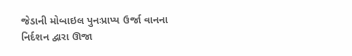જેડાની મોબાઇલ પુનઃપ્રાપ્ય ઉર્જા વાનના નિર્દશન દ્વારા ઊજા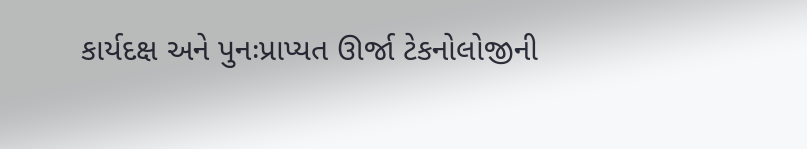કાર્યદક્ષ અને પુનઃપ્રાપ્યત ઊર્જા ટેકનોલોજીની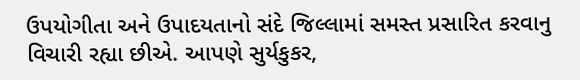ઉપયોગીતા અને ઉપાદયતાનો સંદે જિલ્લામાં સમસ્ત પ્રસારિત કરવાનુ વિચારી રહ્યા છીએ. આપણે સુર્યકુકર,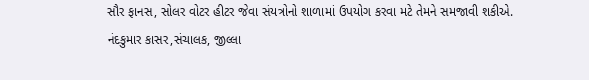સૌર ફાનસ, સોલર વોટર હીટર જેવા સંયત્રોનો શાળામાં ઉપયોગ કરવા મટે તેમને સમજાવી શકીએ.
નંદકુમાર કાસર,સંચાલક, જીલ્લા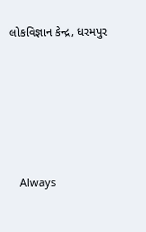લોકવિજ્ઞાન કેન્દ્ર, ધરમપુર









   Always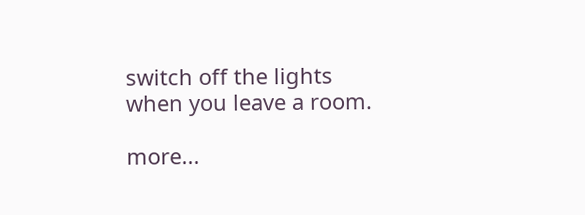switch off the lights when you leave a room.

more...